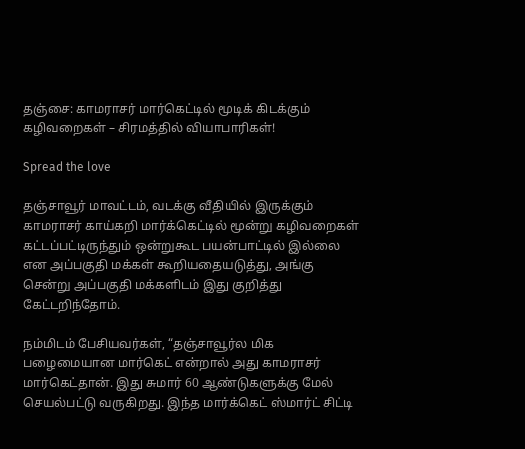தஞ்சை: காமராசர் மார்கெட்டில் மூடிக் கிடக்கும் கழிவறைகள் – சிரமத்தில் வியாபாரிகள்!

Spread the love

தஞ்சாவூர் மாவட்டம், வடக்கு வீதியில் இருக்கும் காமராசர் காய்கறி மார்க்கெட்டில் மூன்று கழிவறைகள் கட்டப்பட்டிருந்தும் ஒன்றுகூட பயன்பாட்டில் இல்லை என அப்பகுதி மக்கள் கூறியதையடுத்து, அங்கு சென்று அப்பகுதி மக்களிடம் இது குறித்து கேட்டறிந்தோம்.

நம்மிடம் பேசியவர்கள், “தஞ்சாவூர்ல மிக பழைமையான மார்கெட் என்றால் அது காமராசர் மார்கெட்தான். இது சுமார் 60 ஆண்டுகளுக்கு மேல் செயல்பட்டு வருகிறது. இந்த மார்க்கெட் ஸ்மார்ட் சிட்டி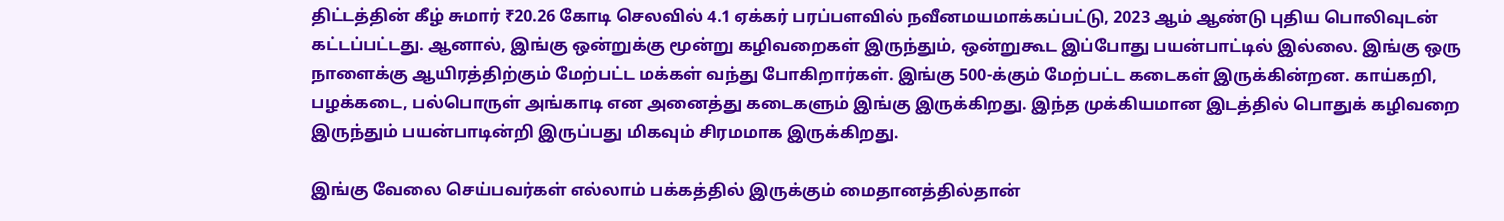திட்டத்தின் கீழ் சுமார் ₹20.26 கோடி செலவில் 4.1 ஏக்கர் பரப்பளவில் நவீனமயமாக்கப்பட்டு, 2023 ஆம் ஆண்டு புதிய பொலிவுடன் கட்டப்பட்டது. ஆனால், இங்கு ஒன்றுக்கு மூன்று கழிவறைகள் இருந்தும், ஒன்றுகூட இப்போது பயன்பாட்டில் இல்லை. இங்கு ஒரு நாளைக்கு ஆயிரத்திற்கும் மேற்பட்ட மக்கள் வந்து போகிறார்கள். இங்கு 500-க்கும் மேற்பட்ட கடைகள் இருக்கின்றன. காய்கறி, பழக்கடை, பல்பொருள் அங்காடி என அனைத்து கடைகளும் இங்கு இருக்கிறது. இந்த முக்கியமான இடத்தில் பொதுக் கழிவறை இருந்தும் பயன்பாடின்றி இருப்பது மிகவும் சிரமமாக இருக்கிறது.

இங்கு வேலை செய்பவர்கள் எல்லாம் பக்கத்தில் இருக்கும் மைதானத்தில்தான்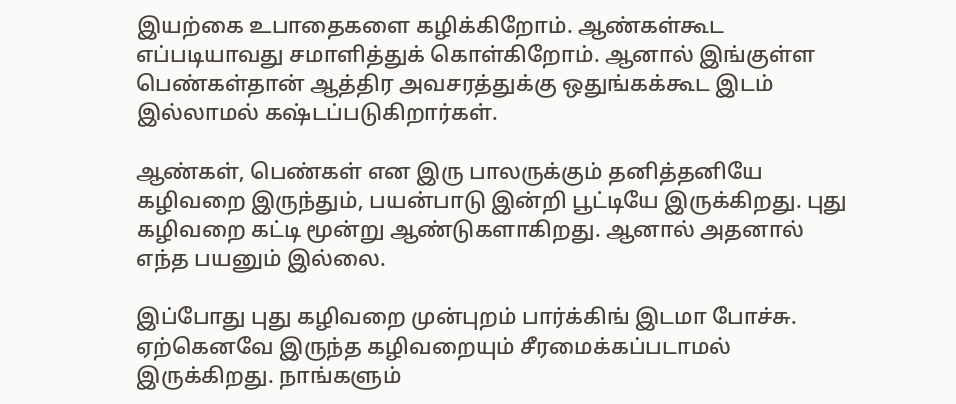இயற்கை உபாதைகளை கழிக்கிறோம். ஆண்கள்கூட எப்படியாவது சமாளித்துக் கொள்கிறோம். ஆனால் இங்குள்ள பெண்கள்தான் ஆத்திர அவசரத்துக்கு ஒதுங்கக்கூட இடம் இல்லாமல் கஷ்டப்படுகிறார்கள்.

ஆண்கள், பெண்கள் என இரு பாலருக்கும் தனித்தனியே கழிவறை இருந்தும், பயன்பாடு இன்றி பூட்டியே இருக்கிறது. புது கழிவறை கட்டி மூன்று ஆண்டுகளாகிறது. ஆனால் அதனால் எந்த பயனும் இல்லை.

இப்போது புது கழிவறை முன்புறம் பார்க்கிங் இடமா போச்சு. ஏற்கெனவே இருந்த கழிவறையும் சீரமைக்கப்படாமல் இருக்கிறது. நாங்களும்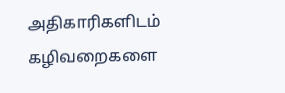அதிகாரிகளிடம் கழிவறைகளை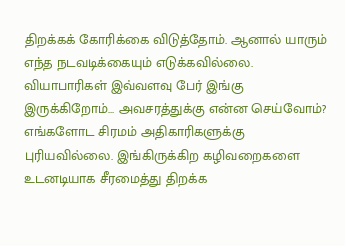திறக்கக் கோரிக்கை விடுத்தோம். ஆனால் யாரும் எந்த நடவடிக்கையும் எடுக்கவில்லை. வியாபாரிகள் இவ்வளவு பேர் இங்கு இருக்கிறோம்… அவசரத்துக்கு என்ன செய்வோம்? எங்களோட சிரமம் அதிகாரிகளுக்கு புரியவில்லை. இங்கிருக்கிற கழிவறைகளை உடனடியாக சீரமைத்து திறக்க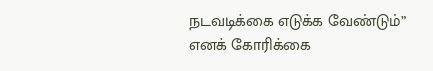நடவடிக்கை எடுக்க வேண்டும்” எனக் கோரிக்கை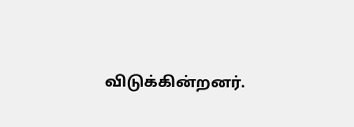விடுக்கின்றனர்.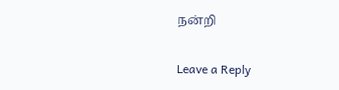நன்றி

Leave a Reply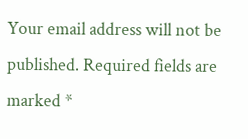Your email address will not be published. Required fields are marked *